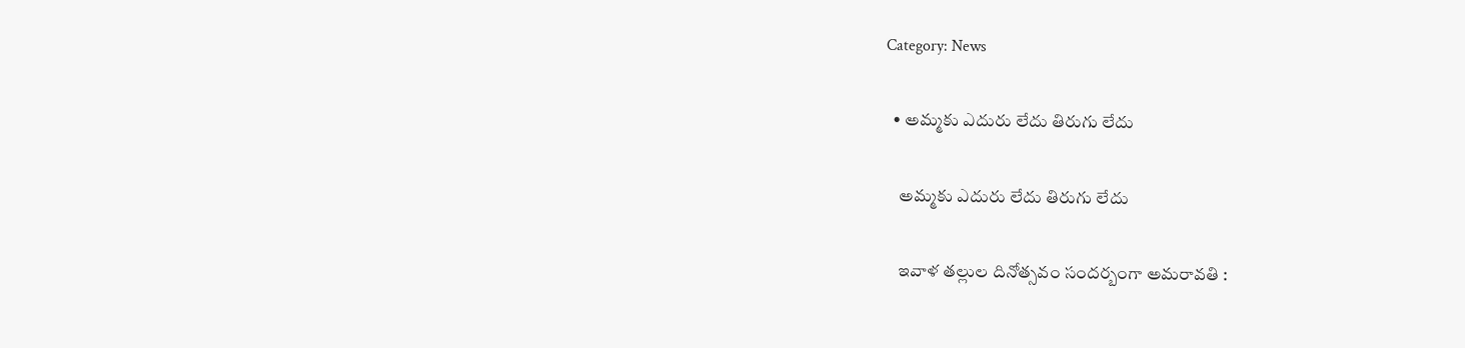Category: News

  • అమ్మకు ఎదురు లేదు తిరుగు లేదు

    అమ్మకు ఎదురు లేదు తిరుగు లేదు

    ఇవాళ త‌ల్లుల దినోత్స‌వం సంద‌ర్బంగా అమ‌రావ‌తి :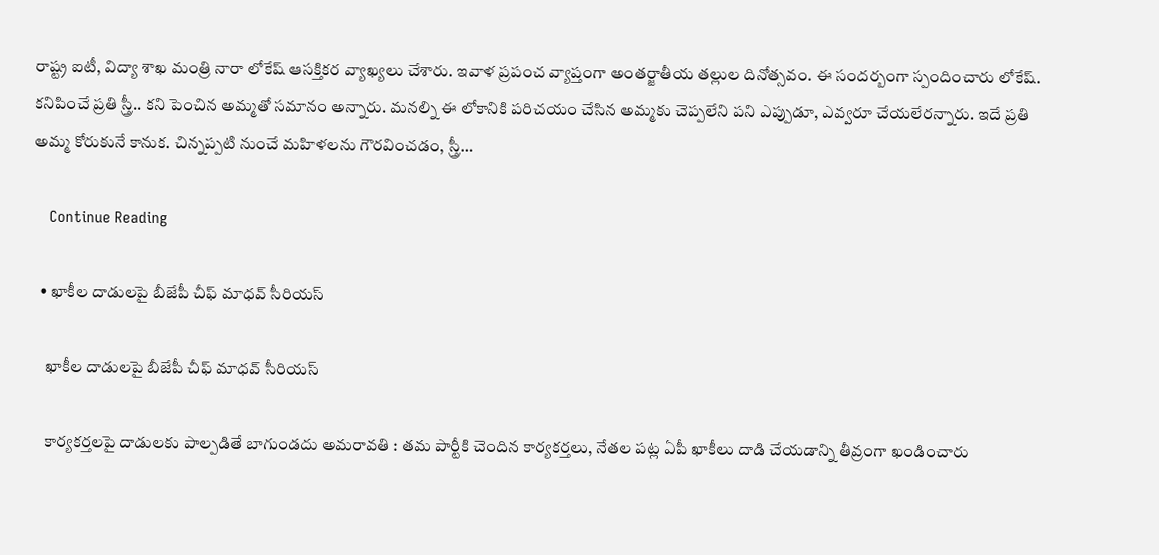రాష్ట్ర ఐటీ, విద్యా శాఖ మంత్రి నారా లోకేష్ ఆస‌క్తిక‌ర వ్యాఖ్య‌లు చేశారు. ఇవాళ ప్ర‌పంచ వ్యాప్తంగా అంత‌ర్జాతీయ త‌ల్లుల దినోత్స‌వం. ఈ సంద‌ర్బంగా స్పందించారు లోకేష్. కనిపించే ప్రతి స్త్రీ.. కని పెంచిన అమ్మతో సమానం అన్నారు. మనల్ని ఈ లోకానికి పరిచయం చేసిన అమ్మకు చెప్పలేని పని ఎప్పుడూ, ఎవ్వరూ చేయ‌లేర‌న్నారు. ఇదే ప్రతి అమ్మ కోరుకునే కానుక. చిన్నప్పటి నుంచే మహిళలను గౌరవించడం, స్త్రీ…

    Continue Reading

  • ఖాకీల దాడుల‌పై బీజేపీ చీఫ్ మాధ‌వ్ సీరియ‌స్

    ఖాకీల దాడుల‌పై బీజేపీ చీఫ్ మాధ‌వ్ సీరియ‌స్

    కార్య‌క‌ర్త‌ల‌పై దాడులకు పాల్ప‌డితే బాగుండ‌దు అమ‌రావ‌తి : త‌మ పార్టీకి చెందిన కార్య‌క‌ర్త‌లు, నేత‌ల ప‌ట్ల ఏపీ ఖాకీలు దాడి చేయ‌డాన్ని తీవ్రంగా ఖండించారు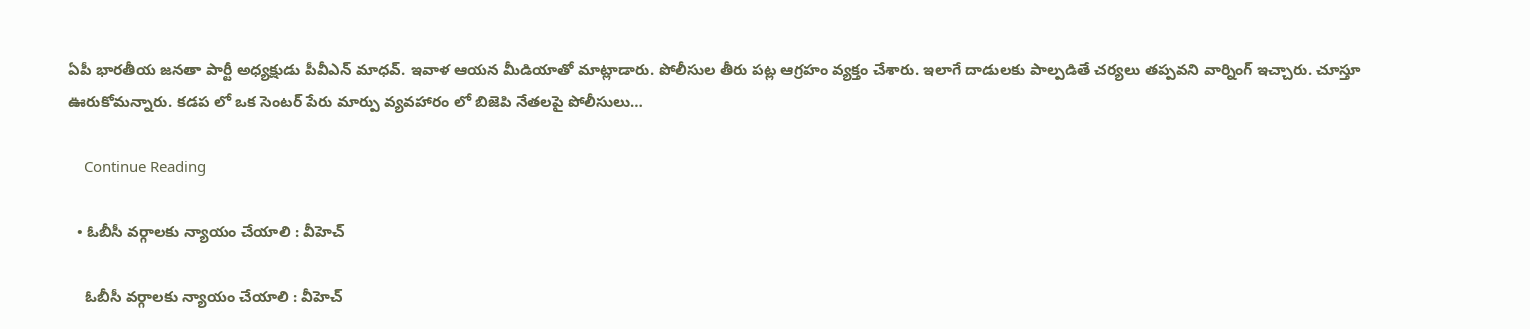ఏపీ భార‌తీయ జ‌న‌తా పార్టీ అధ్యక్షుడు పీవీఎన్ మాధ‌వ్. ఇవాళ ఆయ‌న మీడియాతో మాట్లాడారు. పోలీసుల తీరు ప‌ట్ల ఆగ్ర‌హం వ్య‌క్తం చేశారు. ఇలాగే దాడుల‌కు పాల్ప‌డితే చ‌ర్య‌లు త‌ప్ప‌వ‌ని వార్నింగ్ ఇచ్చారు. చూస్తూ ఊరుకోమ‌న్నారు. కడప లో ఒక సెంటర్ పేరు మార్పు వ్యవహారం లో బిజెపి నేతలపై పోలీసులు…

    Continue Reading

  • ఓబీసీ వ‌ర్గాల‌కు న్యాయం చేయాలి : వీహెచ్

    ఓబీసీ వ‌ర్గాల‌కు న్యాయం చేయాలి : వీహెచ్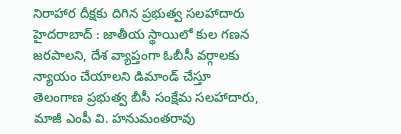నిరాహార దీక్ష‌కు దిగిన ప్ర‌భుత్వ స‌ల‌హాదారు హైద‌రాబాద్ : జాతీయ స్థాయిలో కుల గణన జరపాలని, దేశ వ్యాప్తంగా ఓబీసీ వర్గాలకు న్యాయం చేయాలని డిమాండ్ చేస్తూ తెలంగాణ ప్రభుత్వ బీసీ సంక్షేమ సలహాదారు, మాజీ ఎంపీ వి. హనుమంతరావు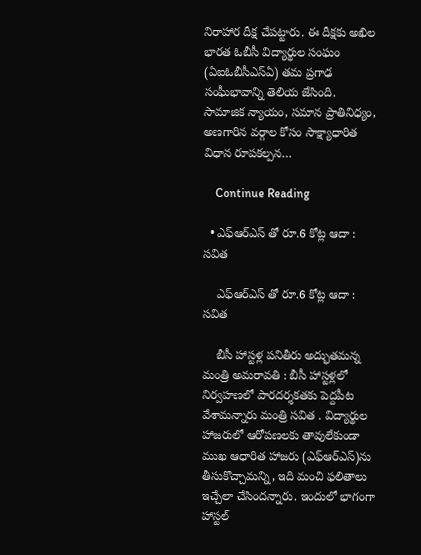నిరాహార దీక్ష చేప‌ట్టారు. ఈ దీక్షకు అఖిల భారత ఓబీసీ విద్యార్థుల సంఘం (ఏఐఓబీసీఎస్ఏ) తమ ప్రగాఢ సంఘీభావాన్ని తెలియ జేసింది. సామాజిక న్యాయం, సమాన ప్రాతినిధ్యం, అణగారిన వర్గాల కోసం సాక్ష్యాధారిత విధాన రూపకల్పన…

    Continue Reading

  • ఎఫ్ఆర్ఎస్ తో రూ.6 కోట్ల ఆదా : స‌విత‌

    ఎఫ్ఆర్ఎస్ తో రూ.6 కోట్ల ఆదా : స‌విత‌

    బీసీ హాస్ట‌ళ్ల ప‌నితీరు అద్భుత‌మ‌న్న మంత్రి అమ‌రావ‌తి : బీసీ హాస్టళ్లలో నిర్వహణలో పారదర్శకతకు పెద్దపీట వేశామ‌న్నారు మంత్రి స‌విత . విద్యార్థుల హాజరులో ఆరోపణలకు తావులేకుండా ముఖ ఆధారిత హాజరు (ఎఫ్ఆర్ఎస్)ను తీసుకొచ్చామ‌న్ని, ఇది మంచి ఫ‌లితాలు ఇచ్చేలా చేసింద‌న్నారు. ఇందులో భాగంగా హాస్టల్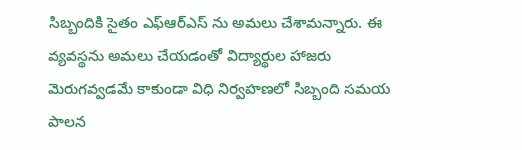సిబ్బందికి సైతం ఎఫ్ఆర్ఎస్ ను అమలు చేశామ‌న్నారు. ఈ వ్యవస్థను అమలు చేయడంతో విద్యార్థుల హాజరు మెరుగవ్వడమే కాకుండా విధి నిర్వహణలో సిబ్బంది సమయ పాలన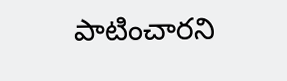పాటించార‌ని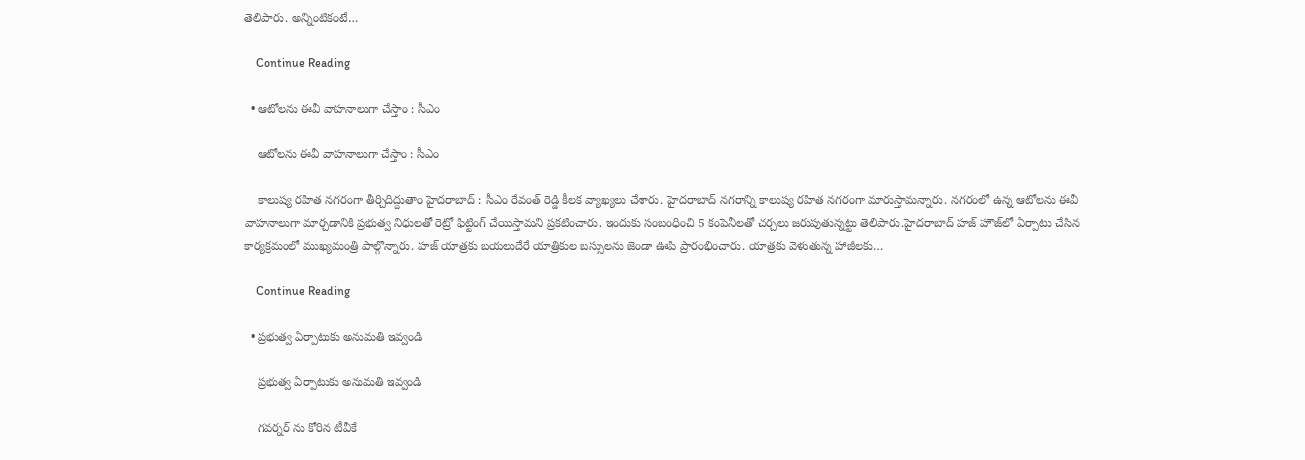తెలిపారు. అన్నింటికంటే…

    Continue Reading

  • ఆటోల‌ను ఈవీ వాహ‌నాలుగా చేస్తాం : సీఎం

    ఆటోల‌ను ఈవీ వాహ‌నాలుగా చేస్తాం : సీఎం

    కాలుష్య రహిత నగరంగా తీర్చిదిద్దుతాం హైద‌రాబాద్ : సీఎం రేవంత్ రెడ్డి కీల‌క వ్యాఖ్య‌లు చేశారు. హైద‌రాబాద్ న‌గ‌రాన్ని కాలుష్య ర‌హిత న‌గ‌రంగా మారుస్తామ‌న్నారు. నగరంలో ఉన్న ఆటోలను ఈవీ వాహనాలుగా మార్చడానికి ప్రభుత్వ నిధులతో రెట్రో ఫిట్టింగ్ చేయిస్తామని ప్రకటించారు. ఇందుకు సంబంధించి 5 కంపెనీలతో చర్చలు జరుపుతున్నట్టు తెలిపారు.హైదరాబాద్ హజ్ హౌజ్‌లో ఏర్పాటు చేసిన కార్యక్రమంలో ముఖ్యమంత్రి పాల్గొన్నారు. హ‌జ్ యాత్రకు బయలుదేరే యాత్రికుల బస్సులను జెండా ఊపి ప్రారంభించారు. యాత్రకు వెళుతున్న హాజీలకు…

    Continue Reading

  • ప్ర‌భుత్వ ఏర్పాటుకు అనుమ‌తి ఇవ్వండి

    ప్ర‌భుత్వ ఏర్పాటుకు అనుమ‌తి ఇవ్వండి

    గ‌వ‌ర్న‌ర్ ను కోరిన టీవీకే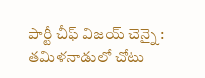పార్టీ చీఫ్ విజ‌య్ చెన్నై : త‌మిళ‌నాడులో చోటు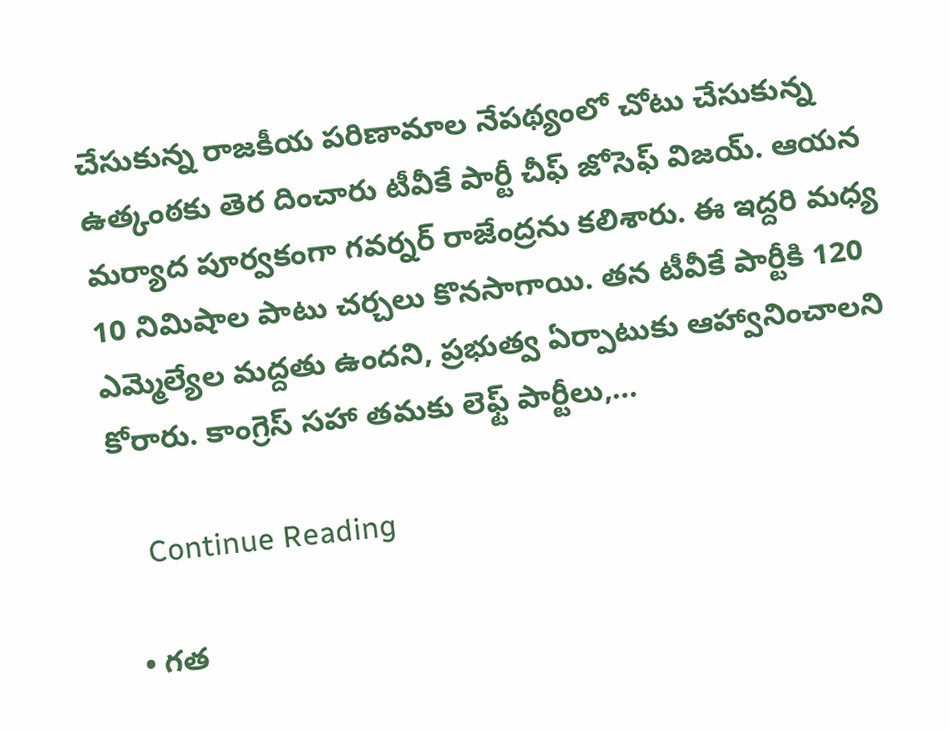చేసుకున్న రాజ‌కీయ ప‌రిణామాల నేప‌థ్యంలో చోటు చేసుకున్న ఉత్కంఠ‌కు తెర దించారు టీవీకే పార్టీ చీఫ్ జోసెఫ్ విజ‌య్. ఆయ‌న మ‌ర్యాద పూర్వ‌కంగా గ‌వ‌ర్న‌ర్ రాజేంద్ర‌ను క‌లిశారు. ఈ ఇద్ద‌రి మ‌ధ్య 10 నిమిషాల పాటు చ‌ర్చ‌లు కొన‌సాగాయి. త‌న‌ టీవీకే పార్టీకి 120 ఎమ్మెల్యేల మద్దతు ఉందని, ప్రభుత్వ ఏర్పాటుకు ఆహ్వానించాలని కోరారు. కాంగ్రెస్ సహా తమకు లెఫ్ట్ పార్టీలు,…

    Continue Reading

  • గత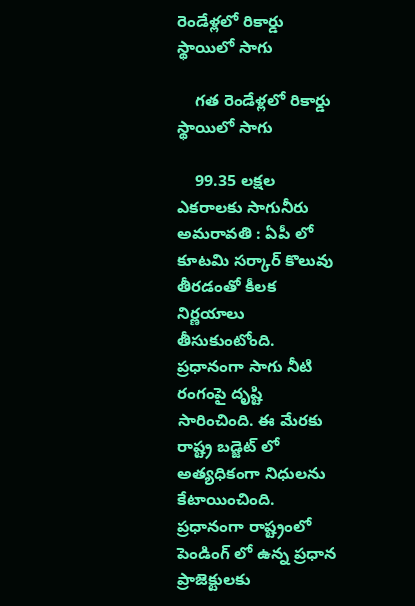రెండేళ్లలో రికార్డు స్థాయిలో సాగు

    గత రెండేళ్లలో రికార్డు స్థాయిలో సాగు

    99.35 లక్షల ఎకరాలకు సాగునీరు అమ‌రావ‌తి : ఏపీ లో కూట‌మి స‌ర్కార్ కొలువు తీర‌డంతో కీల‌క నిర్ణ‌యాలు తీసుకుంటోంది. ప్ర‌ధానంగా సాగు నీటి రంగంపై దృష్టి సారించింది. ఈ మేర‌కు రాష్ట్ర బ‌డ్జెట్ లో అత్య‌ధికంగా నిధుల‌ను కేటాయించింది. ప్ర‌ధానంగా రాష్ట్రంలో పెండింగ్ లో ఉన్న ప్ర‌ధాన ప్రాజెక్టుల‌కు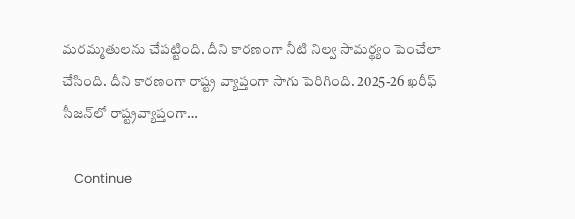మ‌ర‌మ్మ‌తుల‌ను చేప‌ట్టింది. దీని కార‌ణంగా నీటి నిల్వ సామ‌ర్థ్యం పెంచేలా చేసింది. దీని కార‌ణంగా రాష్ట్ర వ్యాప్తంగా సాగు పెరిగింది. 2025-26 ఖరీఫ్ సీజన్‌లో రాష్ట్రవ్యాప్తంగా…

    Continue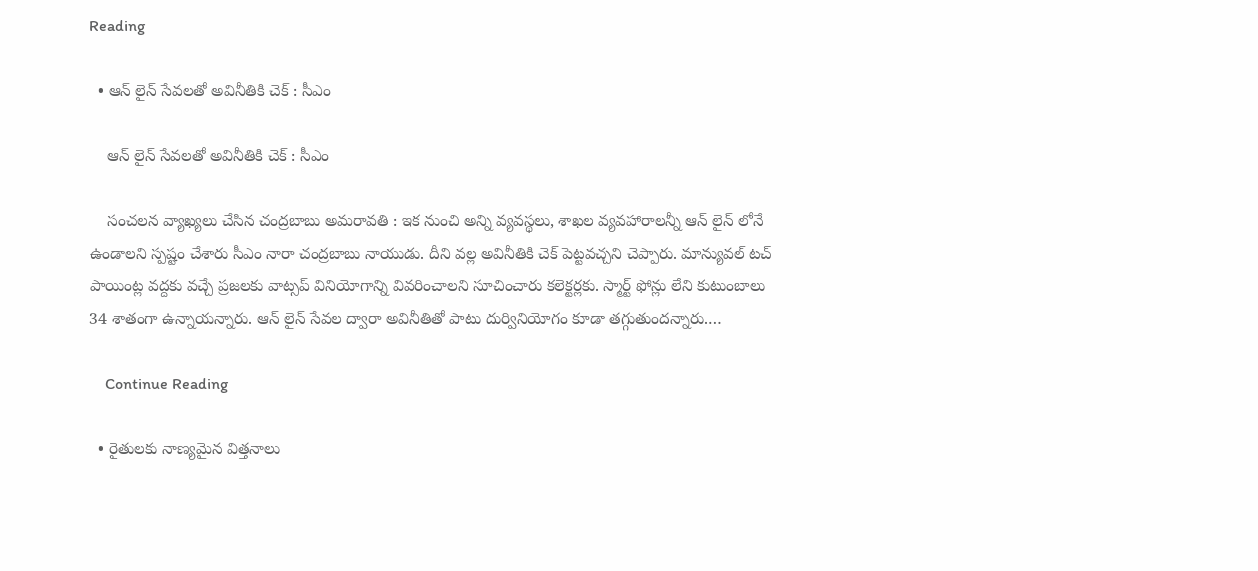Reading

  • ఆన్ లైన్ సేవ‌ల‌తో అవినీతికి చెక్ : సీఎం

    ఆన్ లైన్ సేవ‌ల‌తో అవినీతికి చెక్ : సీఎం

    సంచ‌ల‌న వ్యాఖ్య‌లు చేసిన చంద్ర‌బాబు అమ‌రావ‌తి : ఇక నుంచి అన్ని వ్య‌వ‌స్థ‌లు, శాఖ‌ల వ్య‌వ‌హారాల‌న్నీ ఆన్ లైన్ లోనే ఉండాల‌ని స్ప‌ష్టం చేశారు సీఎం నారా చంద్ర‌బాబు నాయుడు. దీని వ‌ల్ల అవినీతికి చెక్ పెట్ట‌వ‌చ్చ‌ని చెప్పారు. మాన్యువల్ టచ్ పాయింట్ల వద్దకు వచ్చే ప్రజలకు వాట్సప్ వినియోగాన్ని వివరించాల‌ని సూచించారు క‌లెక్ట‌ర్ల‌కు. స్మార్ట్ ఫోన్లు లేని కుటుంబాలు 34 శాతంగా ఉన్నాయన్నారు. ఆన్ లైన్ సేవల ద్వారా అవినీతితో పాటు దుర్వినియోగం కూడా తగ్గుతుందన్నారు.…

    Continue Reading

  • రైతుల‌కు నాణ్య‌మైన విత్త‌నాలు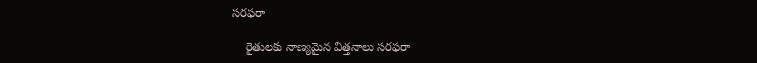స‌ర‌ఫ‌రా

    రైతుల‌కు నాణ్య‌మైన విత్త‌నాలు స‌ర‌ఫ‌రా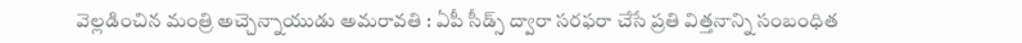వెల్ల‌డించిన మంత్రి అచ్చెన్నాయుడు అమ‌రావ‌తి : ఏపీ సీడ్స్ ద్వారా సరఫరా చేసే ప్రతి విత్తనాన్ని సంబంధిత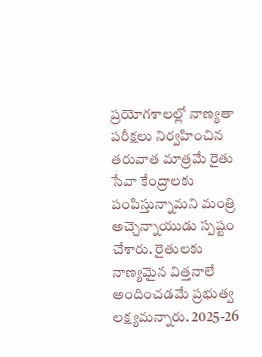ప్రయోగశాలల్లో నాణ్యతా పరీక్షలు నిర్వహించిన తరువాత మాత్రమే రైతు సేవా కేంద్రాలకు పంపిస్తున్నామని మంత్రి అచ్చెన్నాయుడు స్పష్టం చేశారు. రైతులకు నాణ్యమైన విత్తనాలే అందించడమే ప్రభుత్వ లక్ష్యమన్నారు. 2025-26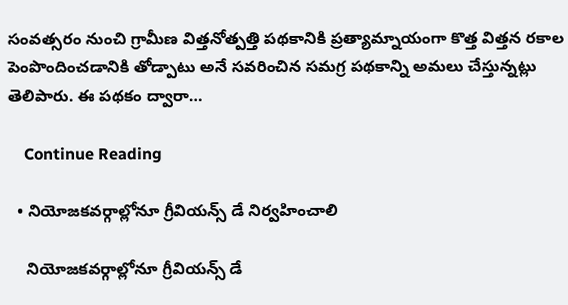సంవత్సరం నుంచి గ్రామీణ విత్తనోత్పత్తి పథకానికి ప్రత్యామ్నాయంగా కొత్త విత్తన రకాల పెంపొందించడానికి తోడ్పాటు అనే సవరించిన సమగ్ర పథకాన్ని అమలు చేస్తున్నట్లు తెలిపారు. ఈ పథకం ద్వారా…

    Continue Reading

  • నియోజకవర్గాల్లోనూ గ్రీవియన్స్ డే నిర్వహించాలి

    నియోజకవర్గాల్లోనూ గ్రీవియన్స్ డే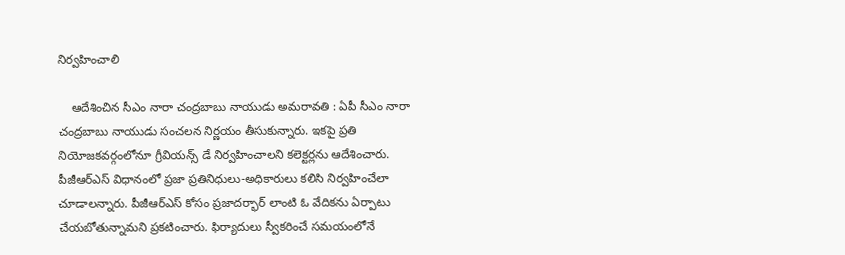నిర్వహించాలి

    ఆదేశించిన సీఎం నారా చంద్ర‌బాబు నాయుడు అమ‌రావ‌తి : ఏపీ సీఎం నారా చంద్ర‌బాబు నాయుడు సంచ‌ల‌న నిర్ణ‌యం తీసుకున్నారు. ఇక‌పై ప్ర‌తి నియోజ‌క‌వ‌ర్గంలోనూ గ్రీవియన్స్ డే నిర్వహించాలని కలెక్టర్లను ఆదేశించారు. పీజీఆర్ఎస్ విధానంలో ప్రజా ప్రతినిధులు-అధికారులు కలిసి నిర్వహించేలా చూడాలన్నారు. పీజీఆర్ఎస్ కోసం ప్రజాదర్భార్ లాంటి ఓ వేదికను ఏర్పాటు చేయ‌బోతున్నామ‌ని ప్ర‌క‌టించారు. ఫిర్యాదులు స్వీకరించే సమయంలోనే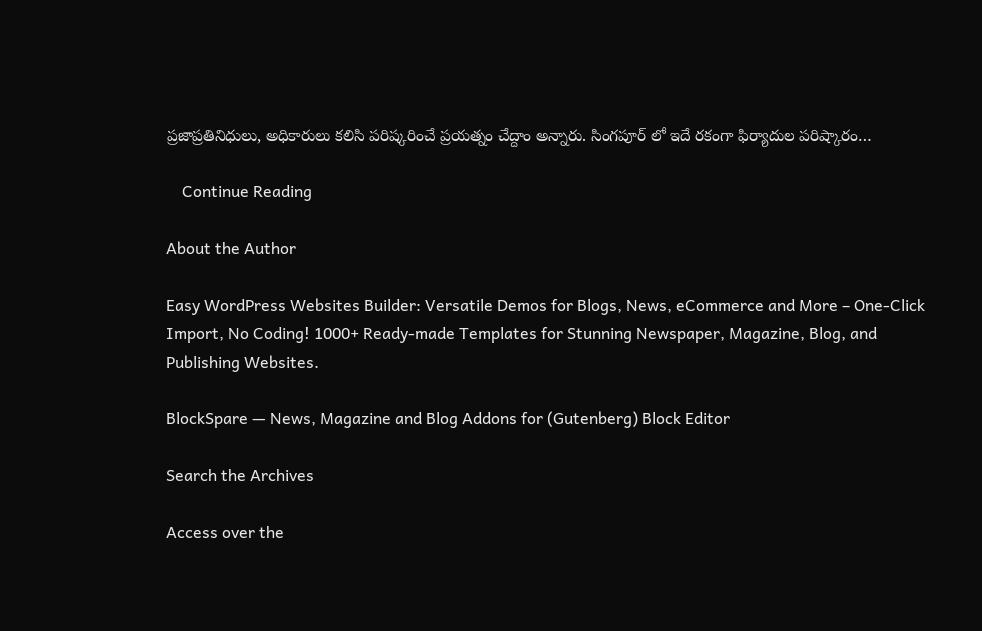ప్రజాప్రతినిధులు, అధికారులు కలిసి పరిష్కరించే ప్రయత్నం చేద్దాం అన్నారు. సింగపూర్ లో ఇదే రకంగా ఫిర్యాదుల పరిష్కారం…

    Continue Reading

About the Author

Easy WordPress Websites Builder: Versatile Demos for Blogs, News, eCommerce and More – One-Click Import, No Coding! 1000+ Ready-made Templates for Stunning Newspaper, Magazine, Blog, and Publishing Websites.

BlockSpare — News, Magazine and Blog Addons for (Gutenberg) Block Editor

Search the Archives

Access over the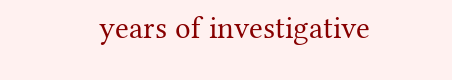years of investigative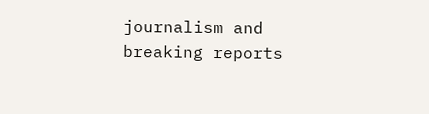journalism and breaking reports